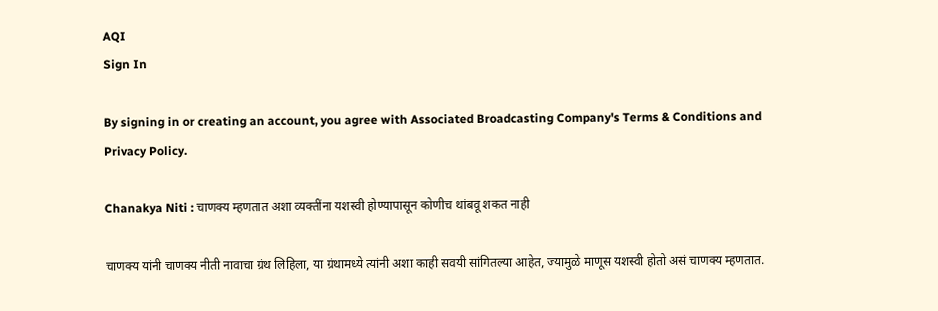AQI
Sign In

By signing in or creating an account, you agree with Associated Broadcasting Company's Terms & Conditions and Privacy Policy.

Chanakya Niti : चाणक्य म्हणतात अशा व्यक्तींना यशस्वी होण्यापासून कोणीच थांबवू शकत नाही

चाणक्य यांनी चाणक्य नीती नावाचा ग्रंथ लिहिला, या ग्रंथामध्ये त्यांनी अशा काही सवयी सांगितल्या आहेत, ज्यामुळे माणूस यशस्वी होतो असं चाणक्य म्हणतात.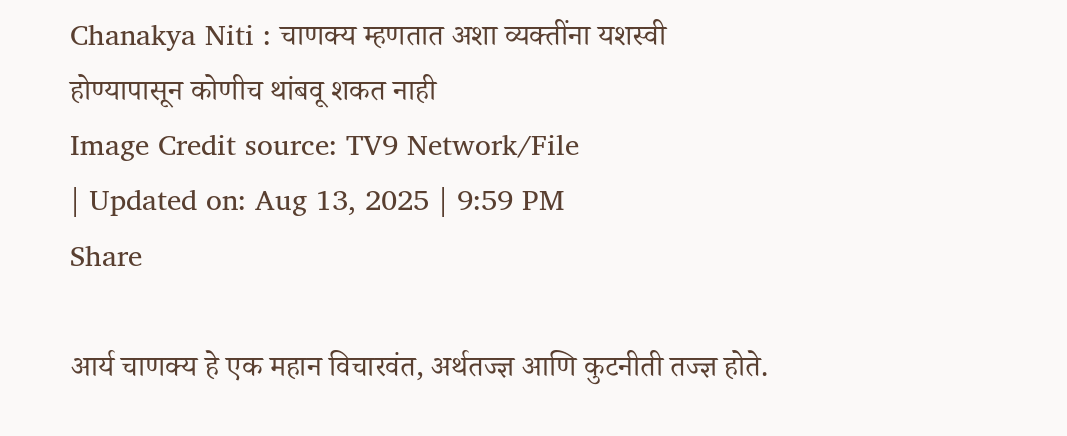Chanakya Niti : चाणक्य म्हणतात अशा व्यक्तींना यशस्वी होण्यापासून कोणीच थांबवू शकत नाही
Image Credit source: TV9 Network/File
| Updated on: Aug 13, 2025 | 9:59 PM
Share

आर्य चाणक्य हे एक महान विचारवंत, अर्थतज्ज्ञ आणि कुटनीती तज्ज्ञ होते.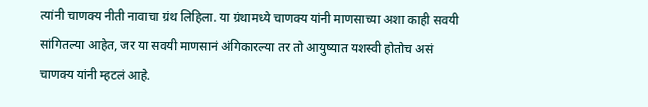त्यांनी चाणक्य नीती नावाचा ग्रंथ लिहिला. या ग्रंथामध्ये चाणक्य यांनी माणसाच्या अशा काही सवयी सांगितल्या आहेत, जर या सवयी माणसानं अंगिकारल्या तर तो आयुष्यात यशस्वी होतोच असं चाणक्य यांनी म्हटलं आहे.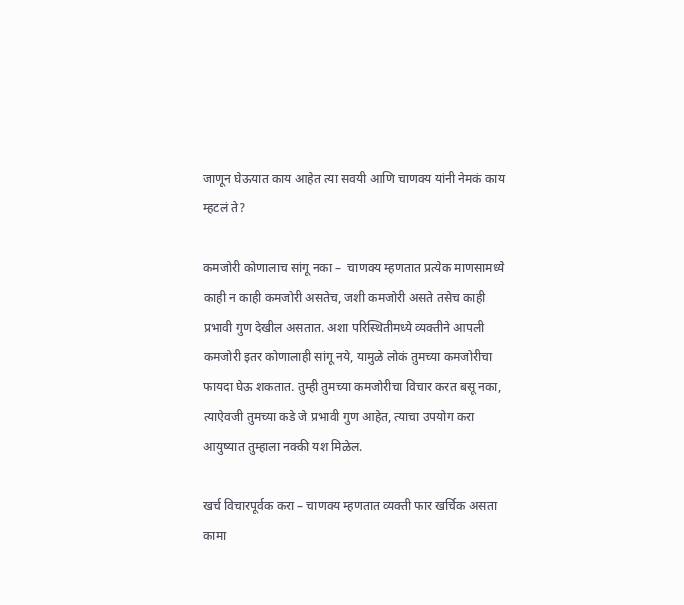जाणून घेऊयात काय आहेत त्या सवयी आणि चाणक्य यांनी नेमकं काय म्हटलं ते?

कमजोरी कोणालाच सांगू नका –  चाणक्य म्हणतात प्रत्येक माणसामध्ये काही न काही कमजोरी असतेच, जशी कमजोरी असते तसेच काही प्रभावी गुण देखील असतात. अशा परिस्थितीमध्ये व्यक्तीने आपली कमजोरी इतर कोणालाही सांगू नये, यामुळे लोकं तुमच्या कमजोरीचा फायदा घेऊ शकतात. तुम्ही तुमच्या कमजोरीचा विचार करत बसू नका, त्याऐवजी तुमच्या कडे जे प्रभावी गुण आहेत, त्याचा उपयोग करा आयुष्यात तुम्हाला नक्की यश मिळेल.

खर्च विचारपूर्वक करा – चाणक्य म्हणतात व्यक्ती फार खर्चिक असता कामा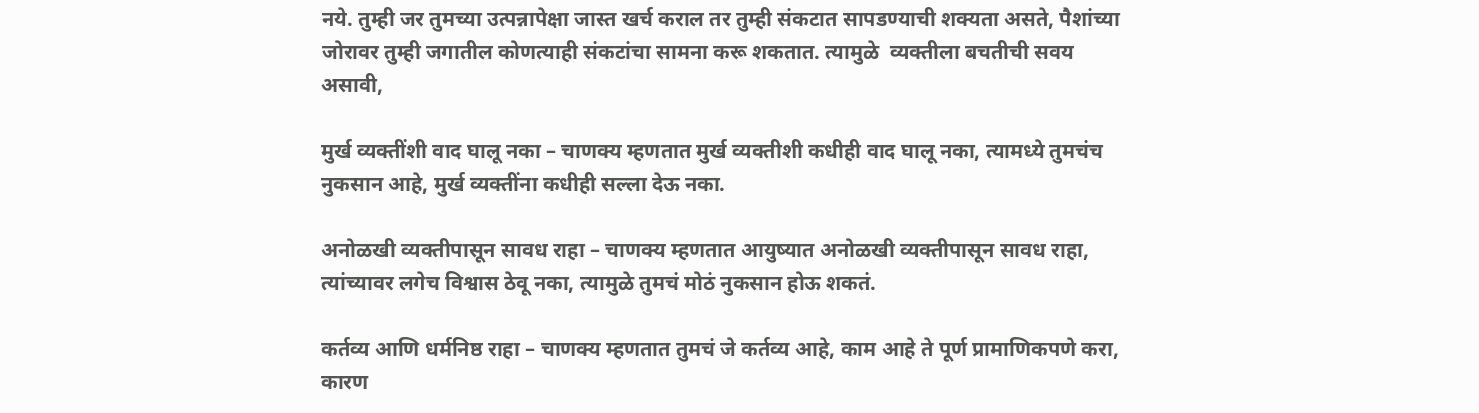नये. तुम्ही जर तुमच्या उत्पन्नापेक्षा जास्त खर्च कराल तर तुम्ही संकटात सापडण्याची शक्यता असते, पैशांच्या जोरावर तुम्ही जगातील कोणत्याही संकटांचा सामना करू शकतात. त्यामुळे  व्यक्तीला बचतीची सवय असावी,

मुर्ख व्यक्तींशी वाद घालू नका – चाणक्य म्हणतात मुर्ख व्यक्तीशी कधीही वाद घालू नका, त्यामध्ये तुमचंच नुकसान आहे, मुर्ख व्यक्तींना कधीही सल्ला देऊ नका.

अनोळखी व्यक्तीपासून सावध राहा – चाणक्य म्हणतात आयुष्यात अनोळखी व्यक्तीपासून सावध राहा, त्यांच्यावर लगेच विश्वास ठेवू नका, त्यामुळे तुमचं मोठं नुकसान होऊ शकतं.

कर्तव्य आणि धर्मनिष्ठ राहा – चाणक्य म्हणतात तुमचं जे कर्तव्य आहे, काम आहे ते पूर्ण प्रामाणिकपणे करा, कारण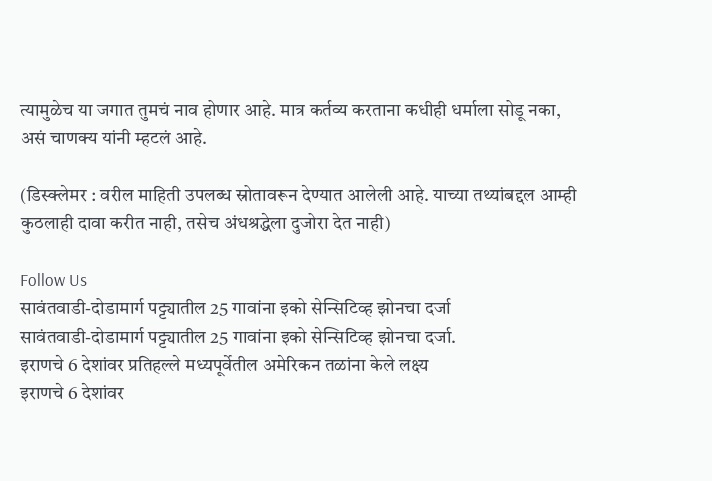त्यामुळेच या जगात तुमचं नाव होणार आहे. मात्र कर्तव्य करताना कधीही धर्माला सोडू नका, असं चाणक्य यांनी म्हटलं आहे.

(डिस्क्लेमर : वरील माहिती उपलब्ध स्रोतावरून देण्यात आलेली आहे. याच्या तथ्यांबद्दल आम्ही कुठलाही दावा करीत नाही, तसेच अंधश्रद्धेला दुजोरा देत नाही)

Follow Us
सावंतवाडी-दोडामार्ग पट्ट्यातील 25 गावांना इको सेन्सिटिव्ह झोनचा दर्जा
सावंतवाडी-दोडामार्ग पट्ट्यातील 25 गावांना इको सेन्सिटिव्ह झोनचा दर्जा.
इराणचे 6 देशांवर प्रतिहल्ले मध्यपूर्वेतील अमेरिकन तळांना केले लक्ष्य
इराणचे 6 देशांवर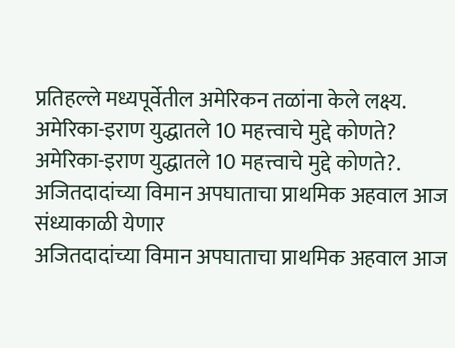प्रतिहल्ले मध्यपूर्वेतील अमेरिकन तळांना केले लक्ष्य.
अमेरिका-इराण युद्धातले 10 महत्त्वाचे मुद्दे कोणते?
अमेरिका-इराण युद्धातले 10 महत्त्वाचे मुद्दे कोणते?.
अजितदादांच्या विमान अपघाताचा प्राथमिक अहवाल आज संध्याकाळी येणार
अजितदादांच्या विमान अपघाताचा प्राथमिक अहवाल आज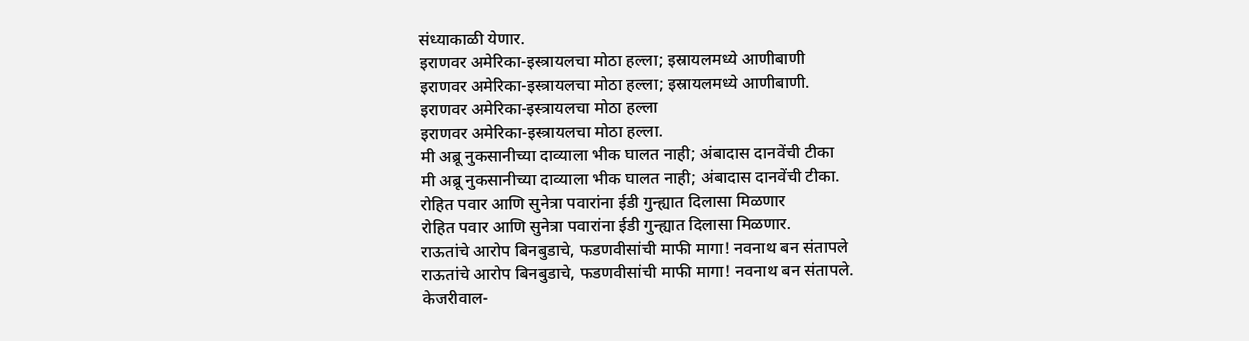संध्याकाळी येणार.
इराणवर अमेरिका-इस्त्रायलचा मोठा हल्ला; इस्रायलमध्ये आणीबाणी
इराणवर अमेरिका-इस्त्रायलचा मोठा हल्ला; इस्रायलमध्ये आणीबाणी.
इराणवर अमेरिका-इस्त्रायलचा मोठा हल्ला
इराणवर अमेरिका-इस्त्रायलचा मोठा हल्ला.
मी अब्रू नुकसानीच्या दाव्याला भीक घालत नाही; अंबादास दानवेंची टीका
मी अब्रू नुकसानीच्या दाव्याला भीक घालत नाही; अंबादास दानवेंची टीका.
रोहित पवार आणि सुनेत्रा पवारांना ईडी गुन्ह्यात दिलासा मिळणार
रोहित पवार आणि सुनेत्रा पवारांना ईडी गुन्ह्यात दिलासा मिळणार.
राऊतांचे आरोप बिनबुडाचे, फडणवीसांची माफी मागा! नवनाथ बन संतापले
राऊतांचे आरोप बिनबुडाचे, फडणवीसांची माफी मागा! नवनाथ बन संतापले.
केजरीवाल-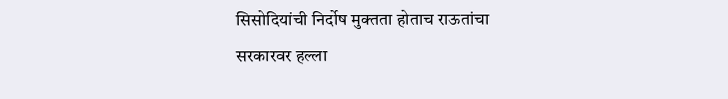सिसोदियांची निर्दोष मुक्तता होताच राऊतांचा सरकारवर हल्ला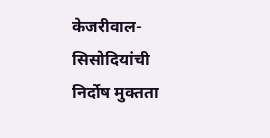केजरीवाल-सिसोदियांची निर्दोष मुक्तता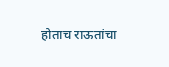होताच राऊतांचा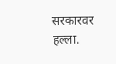सरकारवर हल्ला.